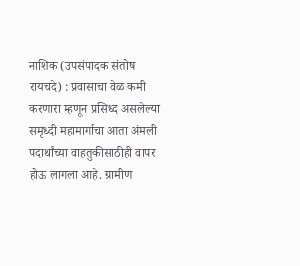नाशिक (उपसंपादक संतोष रायचदे) : प्रवासाचा वेळ कमी करणारा म्हणून प्रसिध्द असलेल्या समृध्दी महामार्गाचा आता अंमली पदार्थांच्या वाहतुकीसाठीही वापर होऊ लागला आहे. ग्रामीण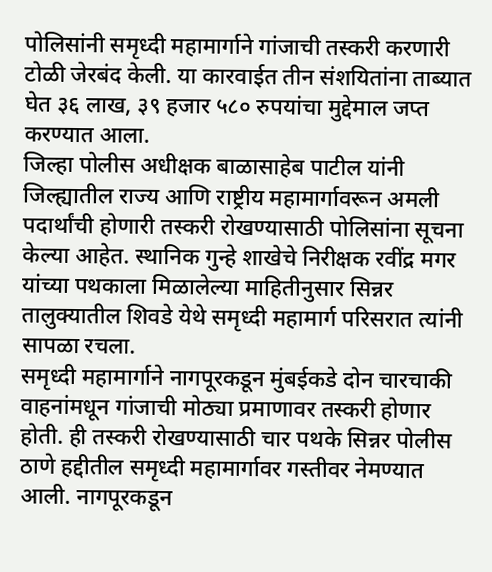पोलिसांनी समृध्दी महामार्गाने गांजाची तस्करी करणारी टोळी जेरबंद केली. या कारवाईत तीन संशयितांना ताब्यात घेत ३६ लाख, ३९ हजार ५८० रुपयांचा मुद्देमाल जप्त करण्यात आला.
जिल्हा पोलीस अधीक्षक बाळासाहेब पाटील यांनी जिल्ह्यातील राज्य आणि राष्ट्रीय महामार्गावरून अमली पदार्थांची होणारी तस्करी रोखण्यासाठी पोलिसांना सूचना केल्या आहेत. स्थानिक गुन्हे शाखेचे निरीक्षक रवींद्र मगर यांच्या पथकाला मिळालेल्या माहितीनुसार सिन्नर तालुक्यातील शिवडे येथे समृध्दी महामार्ग परिसरात त्यांनी सापळा रचला.
समृध्दी महामार्गाने नागपूरकडून मुंबईकडे दोन चारचाकी वाहनांमधून गांजाची मोठ्या प्रमाणावर तस्करी होणार होती. ही तस्करी रोखण्यासाठी चार पथके सिन्नर पोलीस ठाणे हद्दीतील समृध्दी महामार्गावर गस्तीवर नेमण्यात आली. नागपूरकडून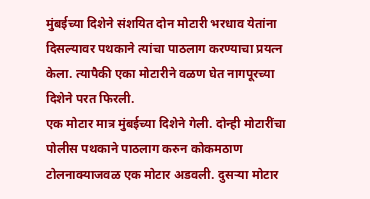मुंबईच्या दिशेने संशयित दोन मोटारी भरधाव येतांना दिसल्यावर पथकाने त्यांचा पाठलाग करण्याचा प्रयत्न केला. त्यापैकी एका मोटारीने वळण घेत नागपूरच्या दिशेने परत फिरली.
एक मोटार मात्र मुंबईच्या दिशेने गेली. दोन्ही मोटारींचा पोलीस पथकाने पाठलाग करुन कोकमठाण टोलनाक्याजवळ एक मोटार अडवली. दुसऱ्या मोटार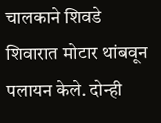चालकाने शिवडे शिवारात मोटार थांबवून पलायन केले. दोन्ही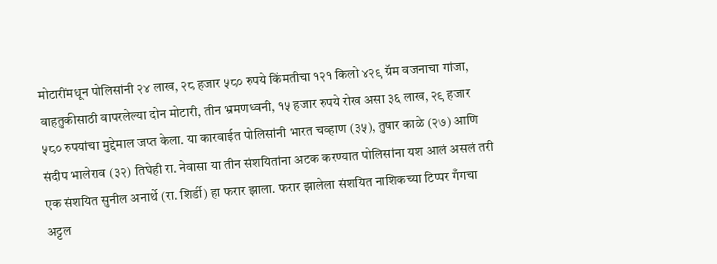मोटारींमधून पोलिसांनी २४ लाख, २८ हजार ५८० रुपये किंमतीचा १२१ किलो ४२९ ग्रॅम वजनाचा गांजा, वाहतुकीसाठी वापरलेल्या दोन मोटारी, तीन भ्रमणध्वनी, १५ हजार रुपये रोख असा ३६ लाख, २९ हजार ५८० रुपयांचा मुद्देमाल जप्त केला. या कारवाईत पोलिसांनी भारत चव्हाण (३५), तुषार काळे (२७) आणि संदीप भालेराव (३२) तिघेही रा. नेवासा या तीन संशयितांना अटक करण्यात पोलिसांना यश आलं असलं तरी एक संशयित सुनील अनार्थे (रा. शिर्डी) हा फरार झाला. फरार झालेला संशयित नाशिकच्या टिप्पर गँगचा अट्टल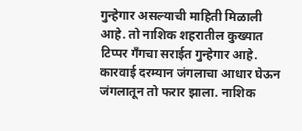गुन्हेगार असल्याची माहिती मिळाली आहे. तो नाशिक शहरातील कुख्यात टिप्पर गँगचा सराईत गुन्हेगार आहे. कारवाई दरम्यान जंगलाचा आधार घेऊन जंगलातून तो फरार झाला. नाशिक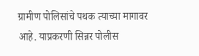ग्रामीण पोलिसांचे पथक त्याच्या मागावर आहे. याप्रकरणी सिन्नर पोलीस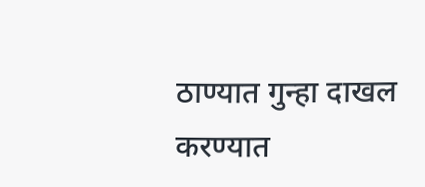ठाण्यात गुन्हा दाखल करण्यात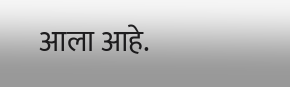आला आहे.